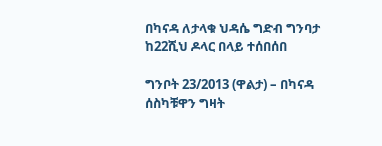በካናዳ ለታላቁ ህዳሴ ግድብ ግንባታ ከ22ሺህ ዶላር በላይ ተሰበሰበ

ግንቦት 23/2013 (ዋልታ) – በካናዳ ሰስካቹዋን ግዛት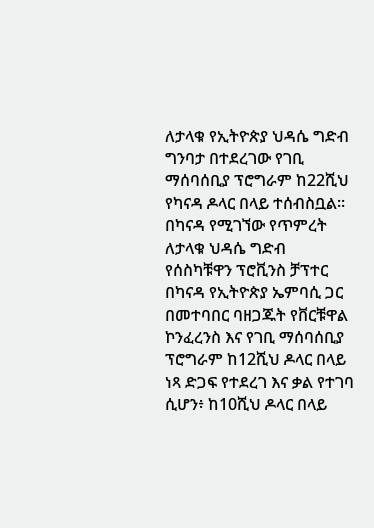ለታላቁ የኢትዮጵያ ህዳሴ ግድብ ግንባታ በተደረገው የገቢ ማሰባሰቢያ ፕሮግራም ከ22ሺህ የካናዳ ዶላር በላይ ተሰብስቧል፡፡
በካናዳ የሚገኘው የጥምረት ለታላቁ ህዳሴ ግድብ የሰስካቹዋን ፕሮቪንስ ቻፕተር በካናዳ የኢትዮጵያ ኤምባሲ ጋር በመተባበር ባዘጋጁት የቨርቹዋል ኮንፈረንስ እና የገቢ ማሰባሰቢያ ፕሮግራም ከ12ሺህ ዶላር በላይ ነጻ ድጋፍ የተደረገ እና ቃል የተገባ ሲሆን፥ ከ10ሺህ ዶላር በላይ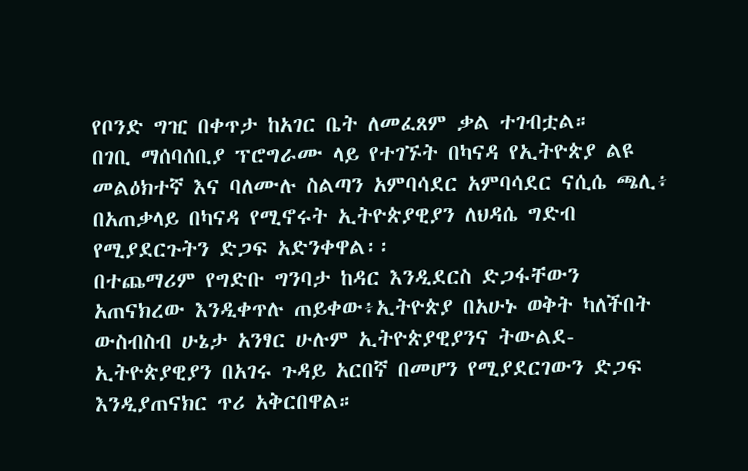የቦንድ ግዢ በቀጥታ ከአገር ቤት ለመፈጸም ቃል ተገብቷል።
በገቢ ማሰባሰቢያ ፕሮግራሙ ላይ የተገኙት በካናዳ የኢትዮጵያ ልዩ መልዕክተኛ እና ባለሙሉ ስልጣን አምባሳደር አምባሳደር ናሲሴ ጫሊ፥ በአጠቃላይ በካናዳ የሚኖሩት ኢትዮጵያዊያን ለህዳሴ ግድብ የሚያደርጉትን ድጋፍ አድንቀዋል፡፡
በተጨማሪም የግድቡ ግንባታ ከዳር እንዲደርስ ድጋፋቸውን አጠናክረው እንዲቀጥሉ ጠይቀው፥ኢትዮጵያ በአሁኑ ወቅት ካለችበት ውስብስብ ሁኔታ አንፃር ሁሉም ኢትዮጵያዊያንና ትውልደ-ኢትዮጵያዊያን በአገሩ ጉዳይ አርበኛ በመሆን የሚያደርገውን ድጋፍ እንዲያጠናክር ጥሪ አቅርበዋል።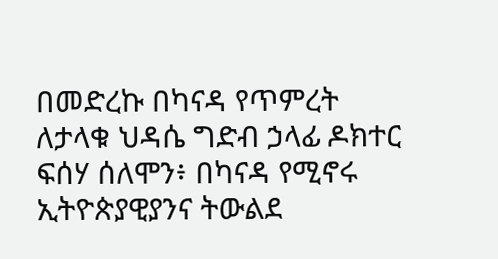በመድረኩ በካናዳ የጥምረት ለታላቁ ህዳሴ ግድብ ኃላፊ ዶክተር ፍሰሃ ሰለሞን፥ በካናዳ የሚኖሩ ኢትዮጵያዊያንና ትውልደ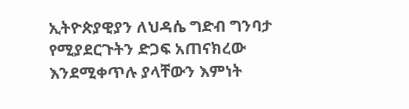ኢትዮጵያዊያን ለህዳሴ ግድብ ግንባታ የሚያደርጉትን ድጋፍ አጠናክረው እንደሚቀጥሉ ያላቸውን እምነት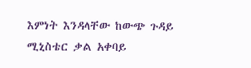እምነት እንዳላቸው ከውጭ ጉዳይ ሚኒስቴር ቃል አቀባይ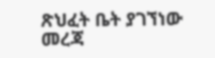ጽህፈት ቤት ያገኘነው መረጃ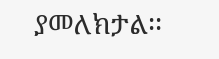ያመለክታል፡፡